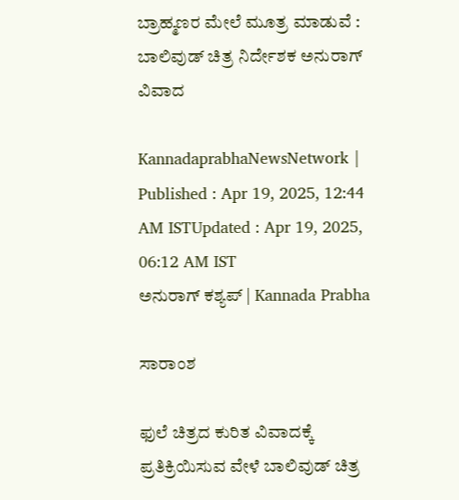ಬ್ರಾಹ್ಮಣರ ಮೇಲೆ ಮೂತ್ರ ಮಾಡುವೆ : ಬಾಲಿವುಡ್‌ ಚಿತ್ರ ನಿರ್ದೇಶಕ ಅನುರಾಗ್‌ ವಿವಾದ

KannadaprabhaNewsNetwork |
Published : Apr 19, 2025, 12:44 AM ISTUpdated : Apr 19, 2025, 06:12 AM IST
ಅನುರಾಗ್ ಕಶ್ಯಪ್‌ | Kannada Prabha

ಸಾರಾಂಶ

ಫುಲೆ ಚಿತ್ರದ ಕುರಿತ ವಿವಾದಕ್ಕೆ ಪ್ರತಿಕ್ರಿಯಿಸುವ ವೇಳೆ ಬಾಲಿವುಡ್‌ ಚಿತ್ರ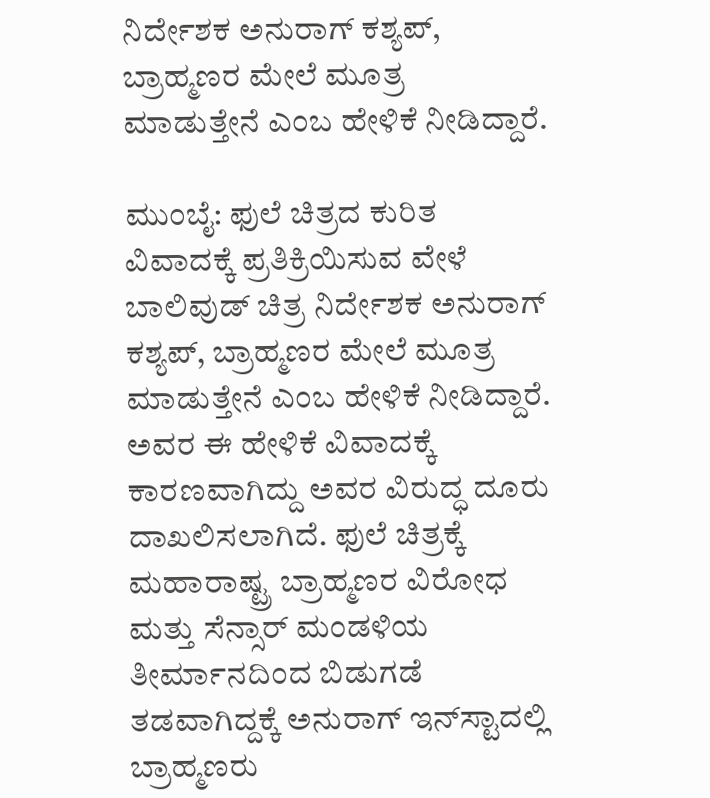ನಿರ್ದೇಶಕ ಅನುರಾಗ್ ಕಶ್ಯಪ್‌, ಬ್ರಾಹ್ಮಣರ ಮೇಲೆ ಮೂತ್ರ ಮಾಡುತ್ತೇನೆ ಎಂಬ ಹೇಳಿಕೆ ನೀಡಿದ್ದಾರೆ.

ಮುಂಬೈ: ಫುಲೆ ಚಿತ್ರದ ಕುರಿತ ವಿವಾದಕ್ಕೆ ಪ್ರತಿಕ್ರಿಯಿಸುವ ವೇಳೆ ಬಾಲಿವುಡ್‌ ಚಿತ್ರ ನಿರ್ದೇಶಕ ಅನುರಾಗ್ ಕಶ್ಯಪ್‌, ಬ್ರಾಹ್ಮಣರ ಮೇಲೆ ಮೂತ್ರ ಮಾಡುತ್ತೇನೆ ಎಂಬ ಹೇಳಿಕೆ ನೀಡಿದ್ದಾರೆ. ಅವರ ಈ ಹೇಳಿಕೆ ವಿವಾದಕ್ಕೆ ಕಾರಣವಾಗಿದ್ದು ಅವರ ವಿರುದ್ಧ ದೂರು ದಾಖಲಿಸಲಾಗಿದೆ. ಫುಲೆ ಚಿತ್ರಕ್ಕೆ ಮಹಾರಾಷ್ಟ್ರ ಬ್ರಾಹ್ಮಣರ ವಿರೋಧ ಮತ್ತು ಸೆನ್ಸಾರ್‌ ಮಂಡಳಿಯ ತೀರ್ಮಾನದಿಂದ ಬಿಡುಗಡೆ ತಡವಾಗಿದ್ದಕ್ಕೆ ಅನುರಾಗ್‌ ಇನ್‌ಸ್ಟಾದಲ್ಲಿ ಬ್ರಾಹ್ಮಣರು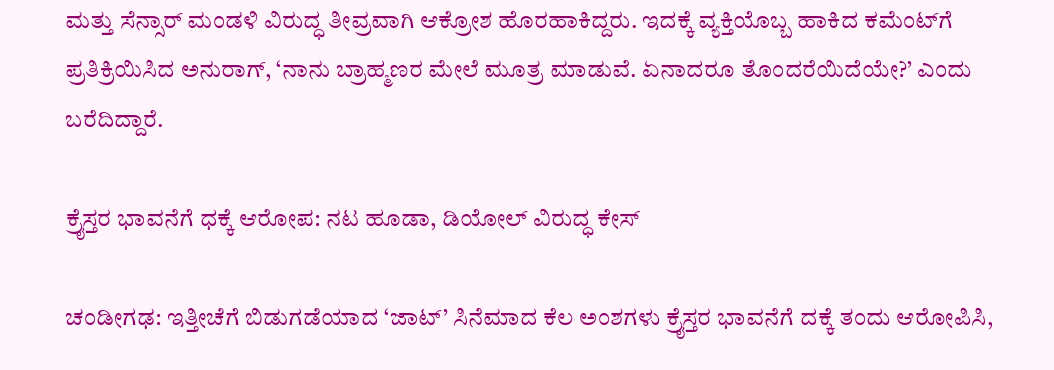ಮತ್ತು ಸೆನ್ಸಾರ್‌ ಮಂಡಳಿ ವಿರುದ್ಧ ತೀವ್ರವಾಗಿ ಆಕ್ರೋಶ ಹೊರಹಾಕಿದ್ದರು. ಇದಕ್ಕೆ ವ್ಯಕ್ತಿಯೊಬ್ಬ ಹಾಕಿದ ಕಮೆಂಟ್‌ಗೆ ಪ್ರತಿಕ್ರಿಯಿಸಿದ ಅನುರಾಗ್‌, ‘ನಾನು ಬ್ರಾಹ್ಮಣರ ಮೇಲೆ ಮೂತ್ರ ಮಾಡುವೆ. ಏನಾದರೂ ತೊಂದರೆಯಿದೆಯೇ?’ ಎಂದು ಬರೆದಿದ್ದಾರೆ.

ಕ್ರೈಸ್ತರ ಭಾವನೆಗೆ ಧಕ್ಕೆ ಆರೋಪ: ನಟ ಹೂಡಾ, ಡಿಯೋಲ್‌ ವಿರುದ್ಧ ಕೇಸ್‌

ಚಂಡೀಗಢ: ಇತ್ತೀಚೆಗೆ ಬಿಡುಗಡೆಯಾದ ‘ಜಾಟ್’ ಸಿನೆಮಾದ ಕೆಲ ಅಂಶಗಳು ಕ್ರೈಸ್ತರ ಭಾವನೆಗೆ ದಕ್ಕೆ ತಂದು ಆರೋಪಿಸಿ,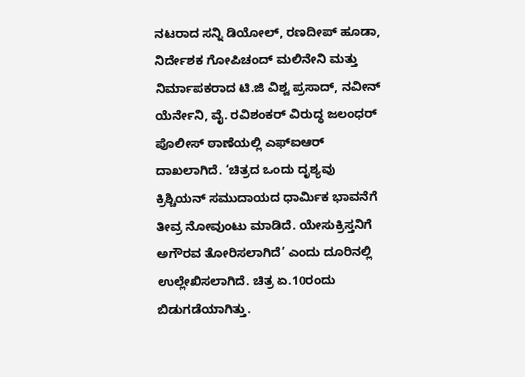ನಟರಾದ ಸನ್ನಿ ಡಿಯೋಲ್‌, ರಣದೀಪ್‌ ಹೂಡಾ, ನಿರ್ದೇಶಕ ಗೋಪಿಚಂದ್ ಮಲಿನೇನಿ ಮತ್ತು ನಿರ್ಮಾಪಕರಾದ ಟಿ.ಜಿ ವಿಶ್ವ ಪ್ರಸಾದ್, ನವೀನ್ ಯೆರ್ನೇನಿ, ವೈ. ರವಿಶಂಕರ್ ವಿರುದ್ಧ ಜಲಂಧರ್ ಪೊಲೀಸ್ ಠಾಣೆಯಲ್ಲಿ ಎಫ್‌ಐಆರ್ ದಾಖಲಾಗಿದೆ. ‘ಚಿತ್ರದ ಒಂದು ದೃಶ್ಯವು ಕ್ರಿಶ್ಚಿಯನ್ ಸಮುದಾಯದ ಧಾರ್ಮಿಕ ಭಾವನೆಗೆ ತೀವ್ರ ನೋವುಂಟು ಮಾಡಿದೆ. ಯೇಸುಕ್ರಿಸ್ತನಿಗೆ ಅಗೌರವ ತೋರಿಸಲಾಗಿದೆ’ ಎಂದು ದೂರಿನಲ್ಲಿ ಉಲ್ಲೇಖಿಸಲಾಗಿದೆ. ಚಿತ್ರ ಏ.10ರಂದು ಬಿಡುಗಡೆಯಾಗಿತ್ತು.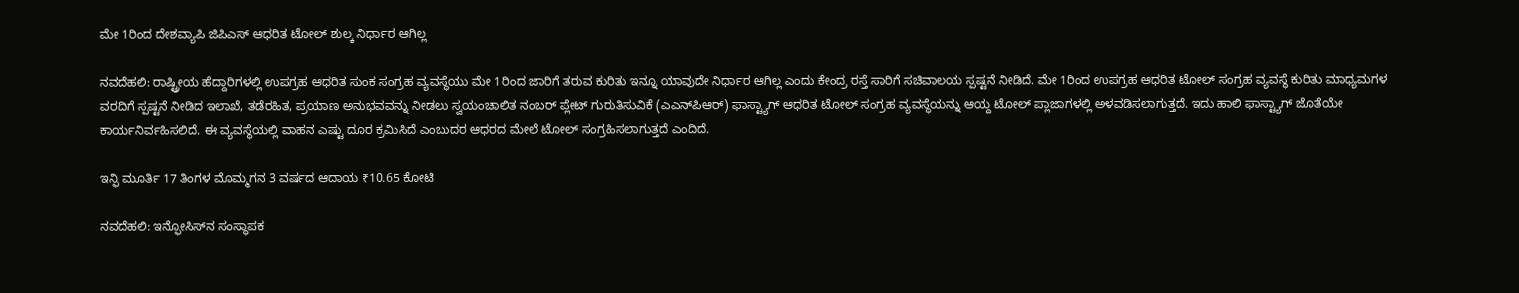ಮೇ 1ರಿಂದ ದೇಶವ್ಯಾಪಿ ಜಿಪಿಎಸ್‌ ಆಧರಿತ ಟೋಲ್‌ ಶುಲ್ಕ ನಿರ್ಧಾರ ಆಗಿಲ್ಲ

ನವದೆಹಲಿ: ರಾಷ್ಟ್ರೀಯ ಹೆದ್ದಾರಿಗಳಲ್ಲಿ ಉಪಗ್ರಹ ಆಧರಿತ ಸುಂಕ ಸಂಗ್ರಹ ವ್ಯವಸ್ಥೆಯು ಮೇ 1ರಿಂದ ಜಾರಿಗೆ ತರುವ ಕುರಿತು ಇನ್ನೂ ಯಾವುದೇ ನಿರ್ಧಾರ ಆಗಿಲ್ಲ ಎಂದು ಕೇಂದ್ರ ರಸ್ತೆ ಸಾರಿಗೆ ಸಚಿವಾಲಯ ಸ್ಪಷ್ಟನೆ ನೀಡಿದೆ. ಮೇ 1ರಿಂದ ಉಪಗ್ರಹ ಆಧರಿತ ಟೋಲ್‌ ಸಂಗ್ರಹ ವ್ಯವಸ್ಥೆ ಕುರಿತು ಮಾಧ್ಯಮಗಳ ವರದಿಗೆ ಸ್ಪಷ್ಟನೆ ನೀಡಿದ ಇಲಾಖೆ, ತಡೆರಹಿತ, ಪ್ರಯಾಣ ಅನುಭವವನ್ನು ನೀಡಲು ಸ್ವಯಂಚಾಲಿತ ನಂಬರ್ ಪ್ಲೇಟ್ ಗುರುತಿಸುವಿಕೆ (ಎಎನ್‌ಪಿಆರ್‌) ಫಾಸ್ಟ್ಯಾಗ್‌ ಆಧರಿತ ಟೋಲ್‌ ಸಂಗ್ರಹ ವ್ಯವಸ್ಥೆಯನ್ನು ಆಯ್ದ ಟೋಲ್‌ ಪ್ಲಾಜಾಗಳಲ್ಲಿ ಅಳವಡಿಸಲಾಗುತ್ತದೆ. ಇದು ಹಾಲಿ ಫಾಸ್ಟ್ಯಾಗ್‌ ಜೊತೆಯೇ ಕಾರ್ಯನಿರ್ವಹಿಸಲಿದೆ. ಈ ವ್ಯವಸ್ಥೆಯಲ್ಲಿ ವಾಹನ ಎಷ್ಟು ದೂರ ಕ್ರಮಿಸಿದೆ ಎಂಬುದರ ಆಧರದ ಮೇಲೆ ಟೋಲ್‌ ಸಂಗ್ರಹಿಸಲಾಗುತ್ತದೆ ಎಂದಿದೆ.

ಇನ್ಫಿ ಮೂರ್ತಿ 17 ತಿಂಗಳ ಮೊಮ್ಮಗನ 3 ವರ್ಷದ ಆದಾಯ ₹10.65 ಕೋಟಿ

ನವದೆಹಲಿ: ಇನ್ಫೋಸಿಸ್‌ನ ಸಂಸ್ಥಾಪಕ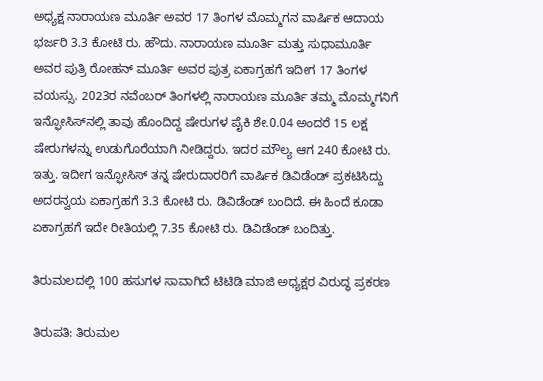ಅಧ್ಯಕ್ಷ ನಾರಾಯಣ ಮೂರ್ತಿ ಅವರ 17 ತಿಂಗಳ ಮೊಮ್ಮಗನ ವಾರ್ಷಿಕ ಆದಾಯ ಭರ್ಜರಿ 3.3 ಕೋಟಿ ರು. ಹೌದು. ನಾರಾಯಣ ಮೂರ್ತಿ ಮತ್ತು ಸುಧಾಮೂರ್ತಿ ಅವರ ಪುತ್ರಿ ರೋಹನ್‌ ಮೂರ್ತಿ ಅವರ ಪುತ್ರ ಏಕಾಗ್ರಹಗೆ ಇದೀಗ 17 ತಿಂಗಳ ವಯಸ್ಸು. 2023ರ ನವೆಂಬರ್‌ ತಿಂಗಳಲ್ಲಿ ನಾರಾಯಣ ಮೂರ್ತಿ ತಮ್ಮ ಮೊಮ್ಮಗನಿಗೆ ಇನ್ಫೋಸಿಸ್‌ನಲ್ಲಿ ತಾವು ಹೊಂದಿದ್ದ ಷೇರುಗಳ ಪೈಕಿ ಶೇ.0.04 ಅಂದರೆ 15 ಲಕ್ಷ ಷೇರುಗಳನ್ನು ಉಡುಗೊರೆಯಾಗಿ ನೀಡಿದ್ದರು. ಇದರ ಮೌಲ್ಯ ಆಗ 240 ಕೋಟಿ ರು. ಇತ್ತು. ಇದೀಗ ಇನ್ಫೋಸಿಸ್‌ ತನ್ನ ಷೇರುದಾರರಿಗೆ ವಾರ್ಷಿಕ ಡಿವಿಡೆಂಡ್‌ ಪ್ರಕಟಿಸಿದ್ದು ಅದರನ್ವಯ ಏಕಾಗ್ರಹಗೆ 3.3 ಕೋಟಿ ರು. ಡಿವಿಡೆಂಡ್ ಬಂದಿದೆ. ಈ ಹಿಂದೆ ಕೂಡಾ ಏಕಾಗ್ರಹಗೆ ಇದೇ ರೀತಿಯಲ್ಲಿ 7.35 ಕೋಟಿ ರು. ಡಿವಿಡೆಂಡ್‌ ಬಂದಿತ್ತು.

ತಿರುಮಲದಲ್ಲಿ 100 ಹಸುಗಳ ಸಾವಾಗಿದೆ ಟಿಟಿಡಿ ಮಾಜಿ ಅಧ್ಯಕ್ಷರ ವಿರುದ್ಧ ಪ್ರಕರಣ

ತಿರುಪತಿ: ತಿರುಮಲ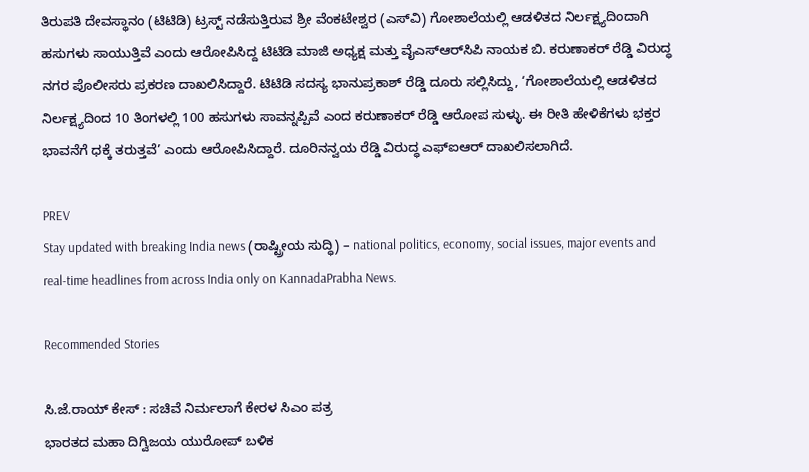ತಿರುಪತಿ ದೇವಸ್ಥಾನಂ (ಟಿಟಿಡಿ) ಟ್ರಸ್ಟ್ ನಡೆಸುತ್ತಿರುವ ಶ್ರೀ ವೆಂಕಟೇಶ್ವರ (ಎಸ್‌ವಿ) ಗೋಶಾಲೆಯಲ್ಲಿ ಆಡಳಿತದ ನಿರ್ಲಕ್ಷ್ಯದಿಂದಾಗಿ ಹಸುಗಳು ಸಾಯುತ್ತಿವೆ ಎಂದು ಆರೋಪಿಸಿದ್ದ ಟಿಟಿಡಿ ಮಾಜಿ ಅಧ್ಯಕ್ಷ ಮತ್ತು ವೈಎಸ್‌ಆರ್‌ಸಿಪಿ ನಾಯಕ ಬಿ. ಕರುಣಾಕರ್ ರೆಡ್ಡಿ ವಿರುದ್ಧ ನಗರ ಪೊಲೀಸರು ಪ್ರಕರಣ ದಾಖಲಿಸಿದ್ದಾರೆ. ಟಿಟಿಡಿ ಸದಸ್ಯ ಭಾನುಪ್ರಕಾಶ್ ರೆಡ್ಡಿ ದೂರು ಸಲ್ಲಿಸಿದ್ದು, ‘ಗೋಶಾಲೆಯಲ್ಲಿ ಆಡಳಿತದ ನಿರ್ಲಕ್ಷ್ಯದಿಂದ 10 ತಿಂಗಳಲ್ಲಿ 100 ಹಸುಗಳು ಸಾವನ್ನಪ್ಪಿವೆ ಎಂದ ಕರುಣಾಕರ್ ರೆಡ್ಡಿ ಆರೋಪ ಸುಳ್ಳು. ಈ ರೀತಿ ಹೇಳಿಕೆಗಳು ಭಕ್ತರ ಭಾವನೆಗೆ ಧಕ್ಕೆ ತರುತ್ತವೆ’ ಎಂದು ಆರೋಪಿಸಿದ್ದಾರೆ. ದೂರಿನನ್ವಯ ರೆಡ್ಡಿ ವಿರುದ್ಧ ಎಫ್‌ಐಆರ್ ದಾಖಲಿಸಲಾಗಿದೆ.

PREV
Stay updated with breaking India news (ರಾಷ್ಟ್ರೀಯ ಸುದ್ಧಿ) – national politics, economy, social issues, major events and real‑time headlines from across India only on KannadaPrabha News.

Recommended Stories

ಸಿ.ಜೆ.ರಾಯ್‌ ಕೇಸ್‌ : ಸಚಿವೆ ನಿರ್ಮಲಾಗೆ ಕೇರಳ ಸಿಎಂ ಪತ್ರ
ಭಾರತದ ಮಹಾ ದಿಗ್ವಿಜಯ ಯುರೋಪ್‌ ಬಳಿಕ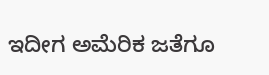ಇದೀಗ ಅಮೆರಿಕ ಜತೆಗೂ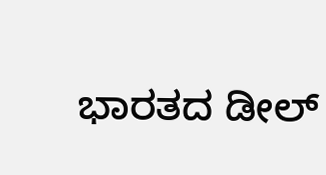ಭಾರತದ ಡೀಲ್‌